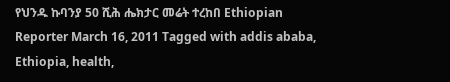የህንዱ ኩባንያ 50 ሺሕ ሔክታር መሬት ተረከበ Ethiopian Reporter March 16, 2011 Tagged with addis ababa, Ethiopia, health,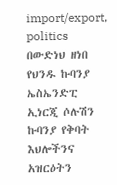import/export, politics በውድነህ ዘነበ የህንዱ ኩባንያ ኤስኤንድፒ ኢነርጂ ሶሉሽን ኩባንያ የቅባት እህሎችንና አዝርዕትን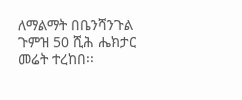ለማልማት በቤንሻንጉል ጉምዝ 50 ሺሕ ሔክታር መሬት ተረከበ፡፡